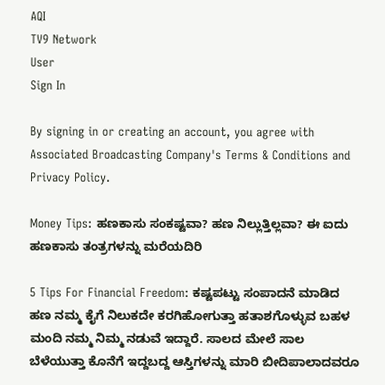AQI
TV9 Network
User
Sign In

By signing in or creating an account, you agree with Associated Broadcasting Company's Terms & Conditions and Privacy Policy.

Money Tips: ಹಣಕಾಸು ಸಂಕಷ್ಟವಾ? ಹಣ ನಿಲ್ಲುತ್ತಿಲ್ಲವಾ? ಈ ಐದು ಹಣಕಾಸು ತಂತ್ರಗಳನ್ನು ಮರೆಯದಿರಿ

5 Tips For Financial Freedom: ಕಷ್ಟಪಟ್ಟು ಸಂಪಾದನೆ ಮಾಡಿದ ಹಣ ನಮ್ಮ ಕೈಗೆ ನಿಲುಕದೇ ಕರಗಿಹೋಗುತ್ತಾ ಹತಾಶಗೊಳ್ಳುವ ಬಹಳ ಮಂದಿ ನಮ್ಮ ನಿಮ್ಮ ನಡುವೆ ಇದ್ದಾರೆ. ಸಾಲದ ಮೇಲೆ ಸಾಲ ಬೆಳೆಯುತ್ತಾ ಕೊನೆಗೆ ಇದ್ದಬದ್ದ ಆಸ್ತಿಗಳನ್ನು ಮಾರಿ ಬೀದಿಪಾಲಾದವರೂ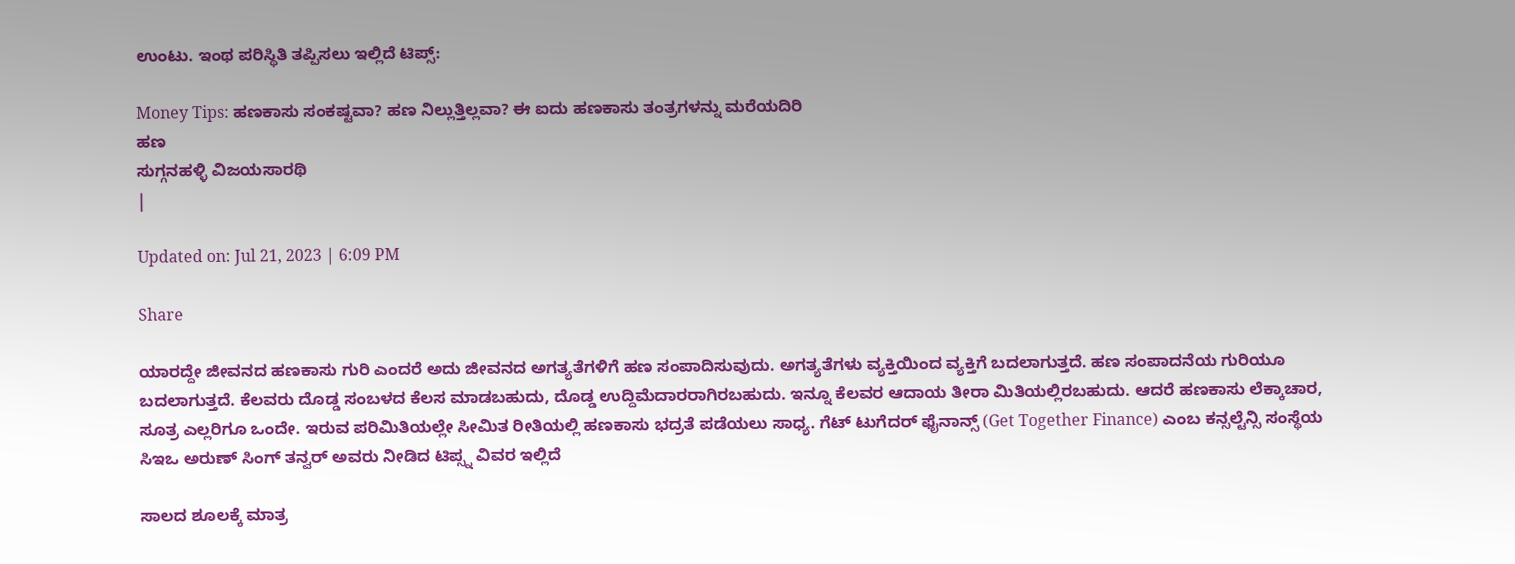ಉಂಟು. ಇಂಥ ಪರಿಸ್ಥಿತಿ ತಪ್ಪಿಸಲು ಇಲ್ಲಿದೆ ಟಿಪ್ಸ್:

Money Tips: ಹಣಕಾಸು ಸಂಕಷ್ಟವಾ? ಹಣ ನಿಲ್ಲುತ್ತಿಲ್ಲವಾ? ಈ ಐದು ಹಣಕಾಸು ತಂತ್ರಗಳನ್ನು ಮರೆಯದಿರಿ
ಹಣ
ಸುಗ್ಗನಹಳ್ಳಿ ವಿಜಯಸಾರಥಿ
|

Updated on: Jul 21, 2023 | 6:09 PM

Share

ಯಾರದ್ದೇ ಜೀವನದ ಹಣಕಾಸು ಗುರಿ ಎಂದರೆ ಅದು ಜೀವನದ ಅಗತ್ಯತೆಗಳಿಗೆ ಹಣ ಸಂಪಾದಿಸುವುದು. ಅಗತ್ಯತೆಗಳು ವ್ಯಕ್ತಿಯಿಂದ ವ್ಯಕ್ತಿಗೆ ಬದಲಾಗುತ್ತದೆ. ಹಣ ಸಂಪಾದನೆಯ ಗುರಿಯೂ ಬದಲಾಗುತ್ತದೆ. ಕೆಲವರು ದೊಡ್ಡ ಸಂಬಳದ ಕೆಲಸ ಮಾಡಬಹುದು, ದೊಡ್ಡ ಉದ್ದಿಮೆದಾರರಾಗಿರಬಹುದು. ಇನ್ನೂ ಕೆಲವರ ಆದಾಯ ತೀರಾ ಮಿತಿಯಲ್ಲಿರಬಹುದು. ಆದರೆ ಹಣಕಾಸು ಲೆಕ್ಕಾಚಾರ, ಸೂತ್ರ ಎಲ್ಲರಿಗೂ ಒಂದೇ. ಇರುವ ಪರಿಮಿತಿಯಲ್ಲೇ ಸೀಮಿತ ರೀತಿಯಲ್ಲಿ ಹಣಕಾಸು ಭದ್ರತೆ ಪಡೆಯಲು ಸಾಧ್ಯ. ಗೆಟ್ ಟುಗೆದರ್ ಫೈನಾನ್ಸ್ (Get Together Finance) ಎಂಬ ಕನ್ಸಲ್ಟೆನ್ಸಿ ಸಂಸ್ಥೆಯ ಸಿಇಒ ಅರುಣ್ ಸಿಂಗ್ ತನ್ವರ್ ಅವರು ನೀಡಿದ ಟಿಪ್ಸ್ನ ವಿವರ ಇಲ್ಲಿದೆ

ಸಾಲದ ಶೂಲಕ್ಕೆ ಮಾತ್ರ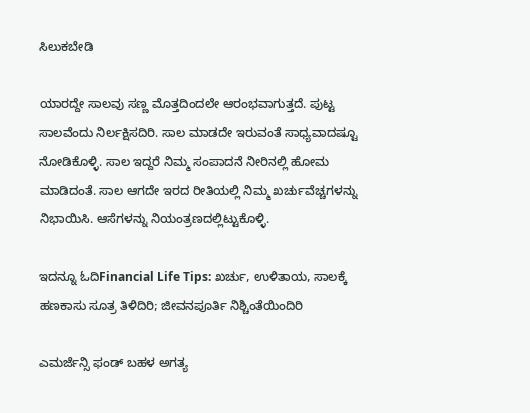ಸಿಲುಕಬೇಡಿ

ಯಾರದ್ದೇ ಸಾಲವು ಸಣ್ಣ ಮೊತ್ತದಿಂದಲೇ ಆರಂಭವಾಗುತ್ತದೆ. ಪುಟ್ಟ ಸಾಲವೆಂದು ನಿರ್ಲಕ್ಷಿಸದಿರಿ. ಸಾಲ ಮಾಡದೇ ಇರುವಂತೆ ಸಾಧ್ಯವಾದಷ್ಟೂ ನೋಡಿಕೊಳ್ಳಿ. ಸಾಲ ಇದ್ದರೆ ನಿಮ್ಮ ಸಂಪಾದನೆ ನೀರಿನಲ್ಲಿ ಹೋಮ ಮಾಡಿದಂತೆ. ಸಾಲ ಆಗದೇ ಇರದ ರೀತಿಯಲ್ಲಿ ನಿಮ್ಮ ಖರ್ಚುವೆಚ್ಚಗಳನ್ನು ನಿಭಾಯಿಸಿ. ಆಸೆಗಳನ್ನು ನಿಯಂತ್ರಣದಲ್ಲಿಟ್ಟುಕೊಳ್ಳಿ.

ಇದನ್ನೂ ಓದಿFinancial Life Tips: ಖರ್ಚು, ಉಳಿತಾಯ, ಸಾಲಕ್ಕೆ ಹಣಕಾಸು ಸೂತ್ರ ತಿಳಿದಿರಿ; ಜೀವನಪೂರ್ತಿ ನಿಶ್ಚಿಂತೆಯಿಂದಿರಿ

ಎಮರ್ಜೆನ್ಸಿ ಫಂಡ್ ಬಹಳ ಅಗತ್ಯ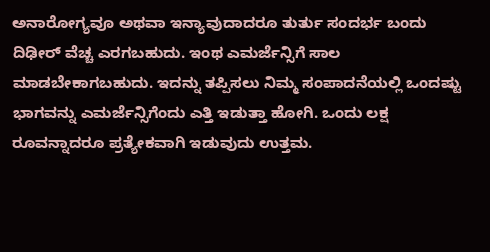ಅನಾರೋಗ್ಯವೂ ಅಥವಾ ಇನ್ಯಾವುದಾದರೂ ತುರ್ತು ಸಂದರ್ಭ ಬಂದು ದಿಢೀರ್ ವೆಚ್ಚ ಎರಗಬಹುದು. ಇಂಥ ಎಮರ್ಜೆನ್ಸಿಗೆ ಸಾಲ ಮಾಡಬೇಕಾಗಬಹುದು. ಇದನ್ನು ತಪ್ಪಿಸಲು ನಿಮ್ಮ ಸಂಪಾದನೆಯಲ್ಲಿ ಒಂದಷ್ಟು ಭಾಗವನ್ನು ಎಮರ್ಜೆನ್ಸಿಗೆಂದು ಎತ್ತಿ ಇಡುತ್ತಾ ಹೋಗಿ. ಒಂದು ಲಕ್ಷ ರೂವನ್ನಾದರೂ ಪ್ರತ್ಯೇಕವಾಗಿ ಇಡುವುದು ಉತ್ತಮ.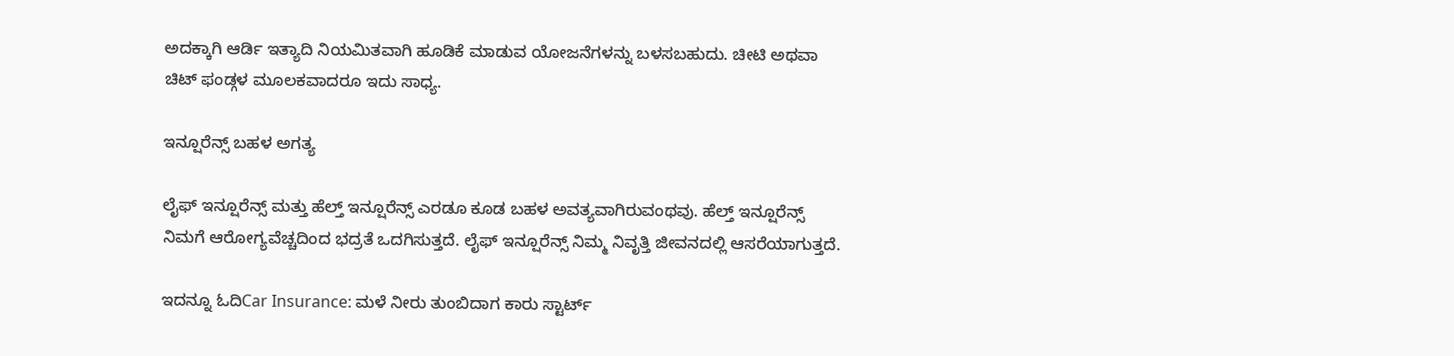ಅದಕ್ಕಾಗಿ ಆರ್ಡಿ ಇತ್ಯಾದಿ ನಿಯಮಿತವಾಗಿ ಹೂಡಿಕೆ ಮಾಡುವ ಯೋಜನೆಗಳನ್ನು ಬಳಸಬಹುದು. ಚೀಟಿ ಅಥವಾ ಚಿಟ್ ಫಂಡ್ಗಳ ಮೂಲಕವಾದರೂ ಇದು ಸಾಧ್ಯ.

ಇನ್ಷೂರೆನ್ಸ್ ಬಹಳ ಅಗತ್ಯ

ಲೈಫ್ ಇನ್ಷೂರೆನ್ಸ್ ಮತ್ತು ಹೆಲ್ತ್ ಇನ್ಷೂರೆನ್ಸ್ ಎರಡೂ ಕೂಡ ಬಹಳ ಅವತ್ಯವಾಗಿರುವಂಥವು. ಹೆಲ್ತ್ ಇನ್ಷೂರೆನ್ಸ್ ನಿಮಗೆ ಆರೋಗ್ಯವೆಚ್ಚದಿಂದ ಭದ್ರತೆ ಒದಗಿಸುತ್ತದೆ. ಲೈಫ್ ಇನ್ಷೂರೆನ್ಸ್ ನಿಮ್ಮ ನಿವೃತ್ತಿ ಜೀವನದಲ್ಲಿ ಆಸರೆಯಾಗುತ್ತದೆ.

ಇದನ್ನೂ ಓದಿCar Insurance: ಮಳೆ ನೀರು ತುಂಬಿದಾಗ ಕಾರು ಸ್ಟಾರ್ಟ್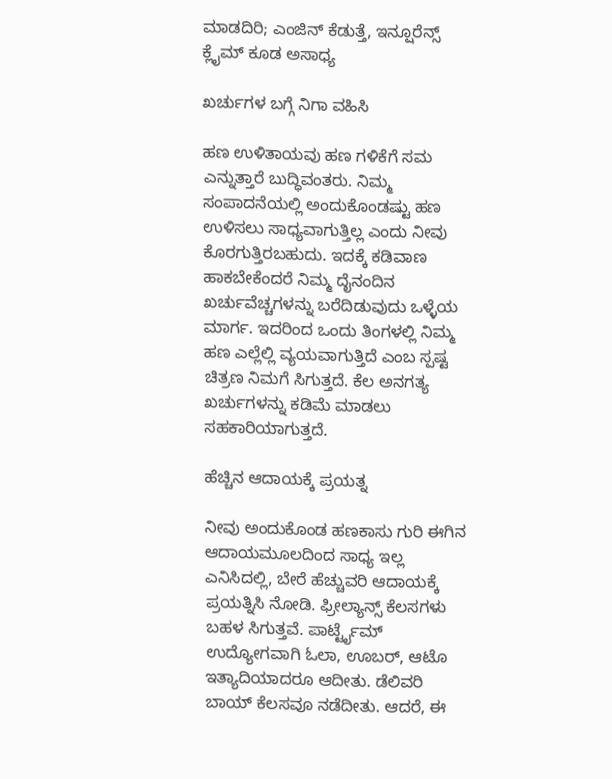ಮಾಡದಿರಿ; ಎಂಜಿನ್ ಕೆಡುತ್ತೆ, ಇನ್ಷೂರೆನ್ಸ್ ಕ್ಲೈಮ್ ಕೂಡ ಅಸಾಧ್ಯ

ಖರ್ಚುಗಳ ಬಗ್ಗೆ ನಿಗಾ ವಹಿಸಿ

ಹಣ ಉಳಿತಾಯವು ಹಣ ಗಳಿಕೆಗೆ ಸಮ ಎನ್ನುತ್ತಾರೆ ಬುದ್ಧಿವಂತರು. ನಿಮ್ಮ ಸಂಪಾದನೆಯಲ್ಲಿ ಅಂದುಕೊಂಡಷ್ಟು ಹಣ ಉಳಿಸಲು ಸಾಧ್ಯವಾಗುತ್ತಿಲ್ಲ ಎಂದು ನೀವು ಕೊರಗುತ್ತಿರಬಹುದು. ಇದಕ್ಕೆ ಕಡಿವಾಣ ಹಾಕಬೇಕೆಂದರೆ ನಿಮ್ಮ ದೈನಂದಿನ ಖರ್ಚುವೆಚ್ಚಗಳನ್ನು ಬರೆದಿಡುವುದು ಒಳ್ಳೆಯ ಮಾರ್ಗ. ಇದರಿಂದ ಒಂದು ತಿಂಗಳಲ್ಲಿ ನಿಮ್ಮ ಹಣ ಎಲ್ಲೆಲ್ಲಿ ವ್ಯಯವಾಗುತ್ತಿದೆ ಎಂಬ ಸ್ಪಷ್ಟ ಚಿತ್ರಣ ನಿಮಗೆ ಸಿಗುತ್ತದೆ. ಕೆಲ ಅನಗತ್ಯ ಖರ್ಚುಗಳನ್ನು ಕಡಿಮೆ ಮಾಡಲು ಸಹಕಾರಿಯಾಗುತ್ತದೆ.

ಹೆಚ್ಚಿನ ಆದಾಯಕ್ಕೆ ಪ್ರಯತ್ನ

ನೀವು ಅಂದುಕೊಂಡ ಹಣಕಾಸು ಗುರಿ ಈಗಿನ ಆದಾಯಮೂಲದಿಂದ ಸಾಧ್ಯ ಇಲ್ಲ ಎನಿಸಿದಲ್ಲಿ, ಬೇರೆ ಹೆಚ್ಚುವರಿ ಆದಾಯಕ್ಕೆ ಪ್ರಯತ್ನಿಸಿ ನೋಡಿ. ಫ್ರೀಲ್ಯಾನ್ಸ್ ಕೆಲಸಗಳು ಬಹಳ ಸಿಗುತ್ತವೆ. ಪಾರ್ಟ್ಟೈಮ್ ಉದ್ಯೋಗವಾಗಿ ಓಲಾ, ಊಬರ್, ಆಟೊ ಇತ್ಯಾದಿಯಾದರೂ ಆದೀತು. ಡೆಲಿವರಿ ಬಾಯ್ ಕೆಲಸವೂ ನಡೆದೀತು. ಆದರೆ, ಈ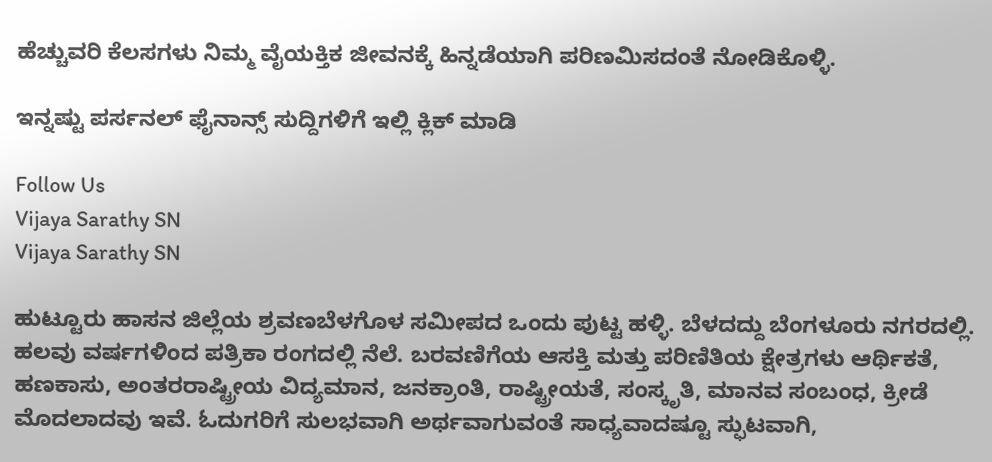ಹೆಚ್ಚುವರಿ ಕೆಲಸಗಳು ನಿಮ್ಮ ವೈಯಕ್ತಿಕ ಜೀವನಕ್ಕೆ ಹಿನ್ನಡೆಯಾಗಿ ಪರಿಣಮಿಸದಂತೆ ನೋಡಿಕೊಳ್ಳಿ.

ಇನ್ನಷ್ಟು ಪರ್ಸನಲ್ ಫೈನಾನ್ಸ್ ಸುದ್ದಿಗಳಿಗೆ ಇಲ್ಲಿ ಕ್ಲಿಕ್ ಮಾಡಿ

Follow Us
Vijaya Sarathy SN
Vijaya Sarathy SN

ಹುಟ್ಟೂರು ಹಾಸನ ಜಿಲ್ಲೆಯ ಶ್ರವಣಬೆಳಗೊಳ ಸಮೀಪದ ಒಂದು ಪುಟ್ಟ ಹಳ್ಳಿ. ಬೆಳದದ್ದು ಬೆಂಗಳೂರು ನಗರದಲ್ಲಿ. ಹಲವು ವರ್ಷಗಳಿಂದ ಪತ್ರಿಕಾ ರಂಗದಲ್ಲಿ ನೆಲೆ. ಬರವಣಿಗೆಯ ಆಸಕ್ತಿ ಮತ್ತು ಪರಿಣಿತಿಯ ಕ್ಷೇತ್ರಗಳು ಆರ್ಥಿಕತೆ, ಹಣಕಾಸು, ಅಂತರರಾಷ್ಟ್ರೀಯ ವಿದ್ಯಮಾನ, ಜನಕ್ರಾಂತಿ, ರಾಷ್ಟ್ರೀಯತೆ, ಸಂಸ್ಕೃತಿ, ಮಾನವ ಸಂಬಂಧ, ಕ್ರೀಡೆ ಮೊದಲಾದವು ಇವೆ. ಓದುಗರಿಗೆ ಸುಲಭವಾಗಿ ಅರ್ಥವಾಗುವಂತೆ ಸಾಧ್ಯವಾದಷ್ಟೂ ಸ್ಫುಟವಾಗಿ,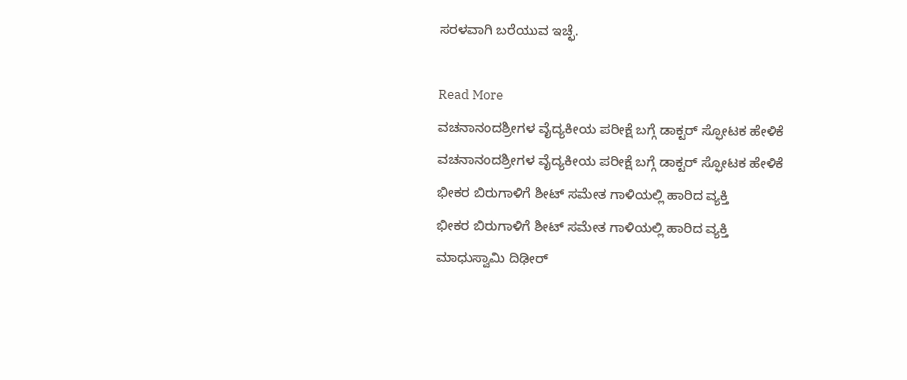ಸರಳವಾಗಿ ಬರೆಯುವ ಇಚ್ಛೆ.

Read More
ವಚನಾನಂದಶ್ರೀಗಳ ವೈದ್ಯಕೀಯ ಪರೀಕ್ಷೆ ಬಗ್ಗೆ ಡಾಕ್ಟರ್ ಸ್ಫೋಟಕ ಹೇಳಿಕೆ
ವಚನಾನಂದಶ್ರೀಗಳ ವೈದ್ಯಕೀಯ ಪರೀಕ್ಷೆ ಬಗ್ಗೆ ಡಾಕ್ಟರ್ ಸ್ಫೋಟಕ ಹೇಳಿಕೆ
ಭೀಕರ ಬಿರುಗಾಳಿಗೆ ಶೀಟ್ ಸಮೇತ ಗಾಳಿಯಲ್ಲಿ ಹಾರಿದ ವ್ಯಕ್ತಿ
ಭೀಕರ ಬಿರುಗಾಳಿಗೆ ಶೀಟ್ ಸಮೇತ ಗಾಳಿಯಲ್ಲಿ ಹಾರಿದ ವ್ಯಕ್ತಿ
ಮಾಧುಸ್ವಾಮಿ ದಿಢೀರ್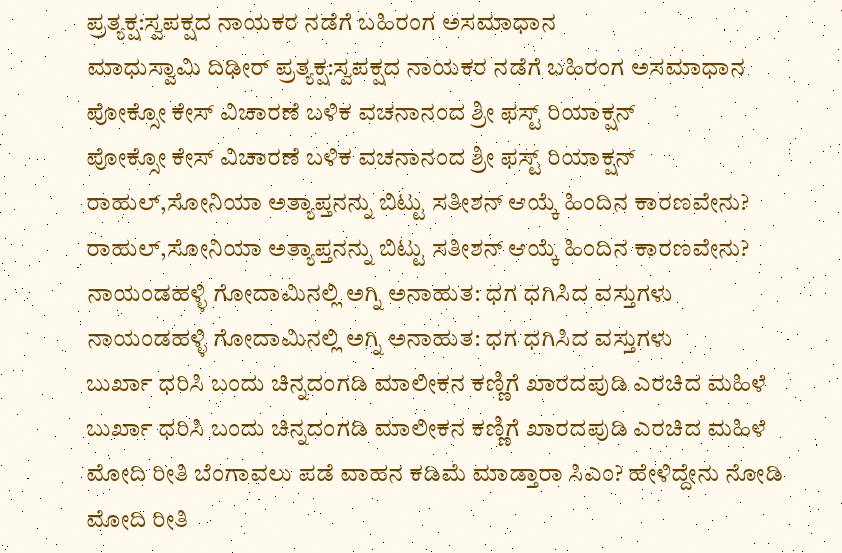ಪ್ರತ್ಯಕ್ಷ:ಸ್ವಪಕ್ಷದ ನಾಯಕರ ನಡೆಗೆ ಬಹಿರಂಗ ಅಸಮಾಧಾನ
ಮಾಧುಸ್ವಾಮಿ ದಿಢೀರ್ ಪ್ರತ್ಯಕ್ಷ:ಸ್ವಪಕ್ಷದ ನಾಯಕರ ನಡೆಗೆ ಬಹಿರಂಗ ಅಸಮಾಧಾನ
ಪೋಕ್ಸೋ ಕೇಸ್ ವಿಚಾರಣೆ ಬಳಿಕ ವಚನಾನಂದ ಶ್ರೀ ಫಸ್ಟ್ ರಿಯಾಕ್ಷನ್
ಪೋಕ್ಸೋ ಕೇಸ್ ವಿಚಾರಣೆ ಬಳಿಕ ವಚನಾನಂದ ಶ್ರೀ ಫಸ್ಟ್ ರಿಯಾಕ್ಷನ್
ರಾಹುಲ್,ಸೋನಿಯಾ ಅತ್ಯಾಪ್ತನನ್ನು ಬಿಟ್ಟು ಸತೀಶನ್ ಆಯ್ಕೆ ಹಿಂದಿನ ಕಾರಣವೇನು?
ರಾಹುಲ್,ಸೋನಿಯಾ ಅತ್ಯಾಪ್ತನನ್ನು ಬಿಟ್ಟು ಸತೀಶನ್ ಆಯ್ಕೆ ಹಿಂದಿನ ಕಾರಣವೇನು?
ನಾಯಂಡಹಳ್ಳಿ ಗೋದಾಮಿನಲ್ಲಿ ಅಗ್ನಿ ಅನಾಹುತ: ಧಗ ಧಗಿಸಿದ ವಸ್ತುಗಳು
ನಾಯಂಡಹಳ್ಳಿ ಗೋದಾಮಿನಲ್ಲಿ ಅಗ್ನಿ ಅನಾಹುತ: ಧಗ ಧಗಿಸಿದ ವಸ್ತುಗಳು
ಬುರ್ಖಾ ಧರಿಸಿ ಬಂದು ಚಿನ್ನದಂಗಡಿ ಮಾಲೀಕನ ಕಣ್ಣಿಗೆ ಖಾರದಪುಡಿ ಎರಚಿದ ಮಹಿಳೆ
ಬುರ್ಖಾ ಧರಿಸಿ ಬಂದು ಚಿನ್ನದಂಗಡಿ ಮಾಲೀಕನ ಕಣ್ಣಿಗೆ ಖಾರದಪುಡಿ ಎರಚಿದ ಮಹಿಳೆ
ಮೋದಿ ರೀತಿ ಬೆಂಗಾವಲು ಪಡೆ ವಾಹನ ಕಡಿಮೆ ಮಾಡ್ತಾರಾ ಸಿಎಂ? ಹೇಳಿದ್ದೇನು ನೋಡಿ
ಮೋದಿ ರೀತಿ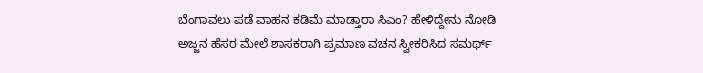ಬೆಂಗಾವಲು ಪಡೆ ವಾಹನ ಕಡಿಮೆ ಮಾಡ್ತಾರಾ ಸಿಎಂ? ಹೇಳಿದ್ದೇನು ನೋಡಿ
ಅಜ್ಜನ ಹೆಸರ ಮೇಲೆ ಶಾಸಕರಾಗಿ ಪ್ರಮಾಣ ವಚನ ಸ್ವೀಕರಿಸಿದ ಸಮರ್ಥ್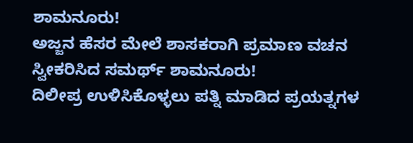ಶಾಮನೂರು!
ಅಜ್ಜನ ಹೆಸರ ಮೇಲೆ ಶಾಸಕರಾಗಿ ಪ್ರಮಾಣ ವಚನ ಸ್ವೀಕರಿಸಿದ ಸಮರ್ಥ್ ಶಾಮನೂರು!
ದಿಲೀಪ್ರ ಉಳಿಸಿಕೊಳ್ಳಲು ಪತ್ನಿ ಮಾಡಿದ ಪ್ರಯತ್ನಗಳ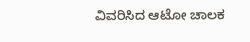ವಿವರಿಸಿದ ಆಟೋ ಚಾಲಕ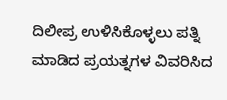ದಿಲೀಪ್ರ ಉಳಿಸಿಕೊಳ್ಳಲು ಪತ್ನಿ ಮಾಡಿದ ಪ್ರಯತ್ನಗಳ ವಿವರಿಸಿದ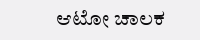ಆಟೋ ಚಾಲಕ